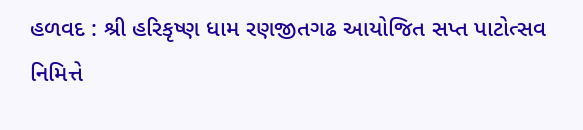હળવદ : શ્રી હરિકૃષ્ણ ધામ રણજીતગઢ આયોજિત સપ્ત પાટોત્સવ નિમિત્તે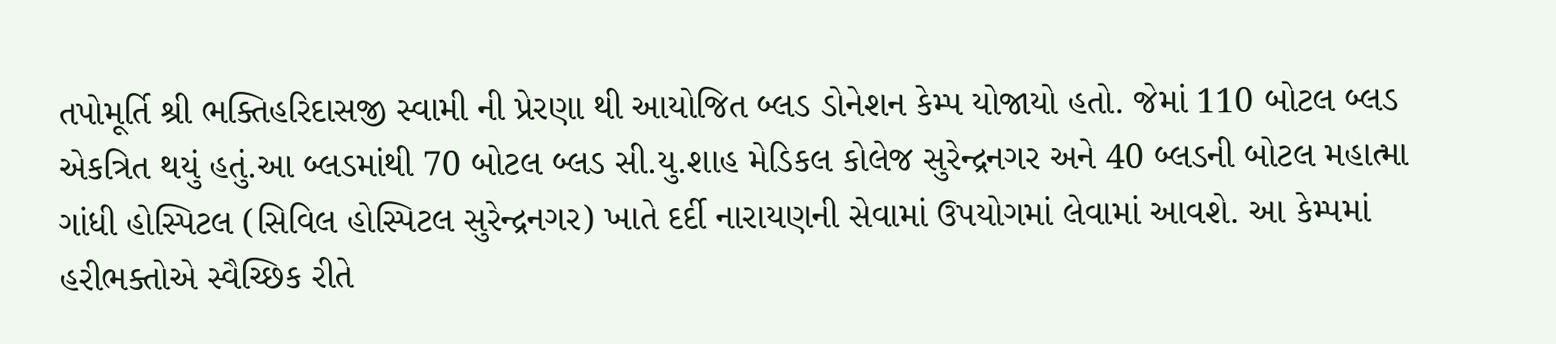તપોમૂર્તિ શ્રી ભક્તિહરિદાસજી સ્વામી ની પ્રેરણા થી આયોજિત બ્લડ ડોનેશન કેમ્પ યોજાયો હતો. જેમાં 110 બોટલ બ્લડ એકત્રિત થયું હતું.આ બ્લડમાંથી 70 બોટલ બ્લડ સી.યુ.શાહ મેડિકલ કોલેજ સુરેન્દ્રનગર અને 40 બ્લડની બોટલ મહાત્મા ગાંધી હોસ્પિટલ (સિવિલ હોસ્પિટલ સુરેન્દ્રનગર) ખાતે દર્દી નારાયણની સેવામાં ઉપયોગમાં લેવામાં આવશે. આ કેમ્પમાં હરીભક્તોએ સ્વૈચ્છિક રીતે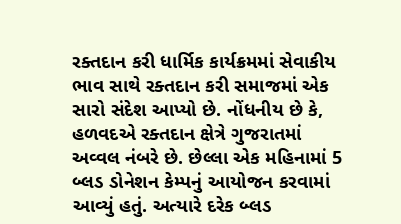રક્તદાન કરી ધાર્મિક કાર્યક્રમમાં સેવાકીય ભાવ સાથે રક્તદાન કરી સમાજમાં એક સારો સંદેશ આપ્યો છે. નોંધનીય છે કે, હળવદએ રક્તદાન ક્ષેત્રે ગુજરાતમાં અવ્વલ નંબરે છે. છેલ્લા એક મહિનામાં 5 બ્લડ ડોનેશન કેમ્પનું આયોજન કરવામાં આવ્યું હતું. અત્યારે દરેક બ્લડ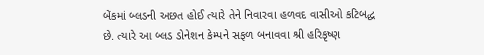બેંકમાં બ્લડની અછત હોઈ ત્યારે તેને નિવારવા હળવદ વાસીઓ કટિબદ્ધ છે. ત્યારે આ બ્લડ ડોનેશન કેમ્પને સફળ બનાવવા શ્રી હરિકૃષ્ણ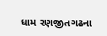ધામ રણજીતગઢના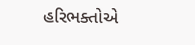હરિભક્તોએ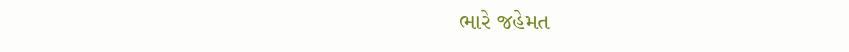ભારે જહેમત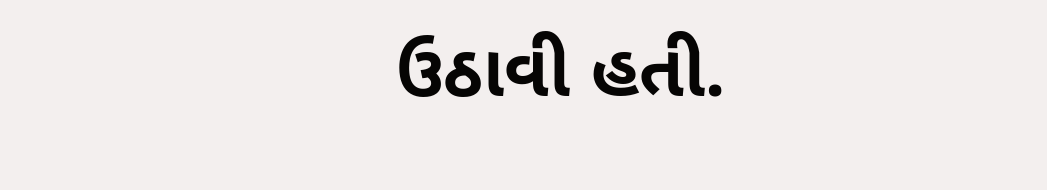ઉઠાવી હતી.